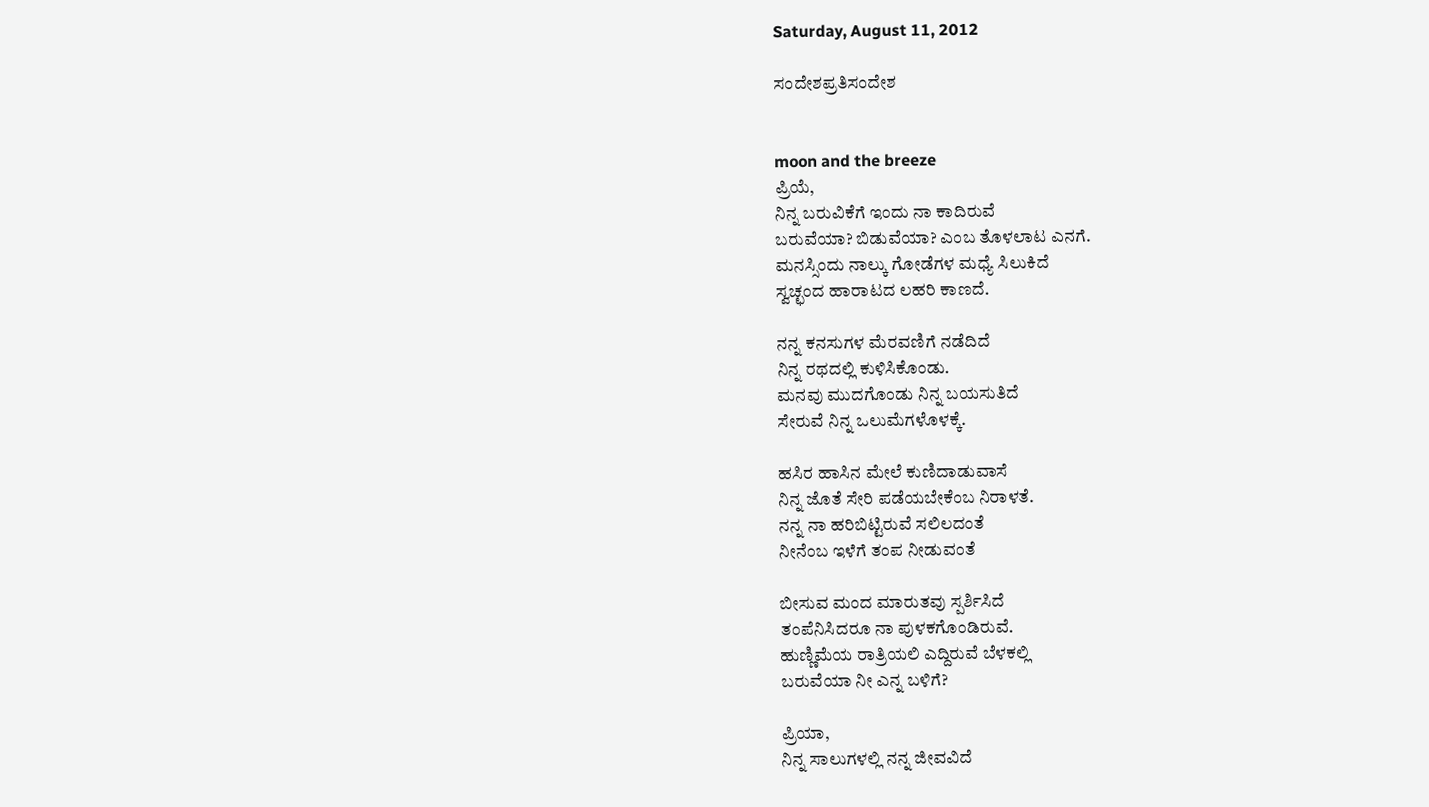Saturday, August 11, 2012

ಸಂದೇಶಪ್ರತಿಸಂದೇಶ


moon and the breeze
ಪ್ರಿಯೆ,
ನಿನ್ನ ಬರುವಿಕೆಗೆ ಇಂದು ನಾ ಕಾದಿರುವೆ
ಬರುವೆಯಾ? ಬಿಡುವೆಯಾ? ಎಂಬ ತೊಳಲಾಟ ಎನಗೆ.
ಮನಸ್ಸಿಂದು ನಾಲ್ಕು ಗೋಡೆಗಳ ಮಧ್ಯೆ ಸಿಲುಕಿದೆ
ಸ್ವಚ್ಛಂದ ಹಾರಾಟದ ಲಹರಿ ಕಾಣದೆ.

ನನ್ನ ಕನಸುಗಳ ಮೆರವಣಿಗೆ ನಡೆದಿದೆ
ನಿನ್ನ ರಥದಲ್ಲಿ ಕುಳಿಸಿಕೊಂಡು.
ಮನವು ಮುದಗೊಂಡು ನಿನ್ನ ಬಯಸುತಿದೆ
ಸೇರುವೆ ನಿನ್ನ ಒಲುಮೆಗಳೊಳಕ್ಕೆ.

ಹಸಿರ ಹಾಸಿನ ಮೇಲೆ ಕುಣಿದಾಡುವಾಸೆ
ನಿನ್ನ ಜೊತೆ ಸೇರಿ ಪಡೆಯಬೇಕೆಂಬ ನಿರಾಳತೆ.
ನನ್ನ ನಾ ಹರಿಬಿಟ್ಟಿರುವೆ ಸಲಿಲದಂತೆ
ನೀನೆಂಬ ಇಳೆಗೆ ತಂಪ ನೀಡುವಂತೆ

ಬೀಸುವ ಮಂದ ಮಾರುತವು ಸ್ಪರ್ಶಿಸಿದೆ
ತಂಪೆನಿಸಿದರೂ ನಾ ಪುಳಕಗೊಂಡಿರುವೆ.
ಹುಣ್ಣಿಮೆಯ ರಾತ್ರಿಯಲಿ ಎದ್ದಿರುವೆ ಬೆಳಕಲ್ಲಿ
ಬರುವೆಯಾ ನೀ ಎನ್ನ ಬಳಿಗೆ?

ಪ್ರಿಯಾ,
ನಿನ್ನ ಸಾಲುಗಳಲ್ಲಿ ನನ್ನ ಜೀವವಿದೆ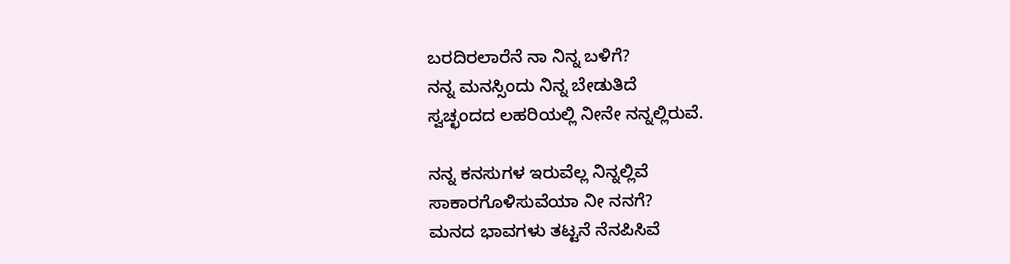ಬರದಿರಲಾರೆನೆ ನಾ ನಿನ್ನ ಬಳಿಗೆ?
ನನ್ನ ಮನಸ್ಸಿಂದು ನಿನ್ನ ಬೇಡುತಿದೆ
ಸ್ವಚ್ಛಂದದ ಲಹರಿಯಲ್ಲಿ ನೀನೇ ನನ್ನಲ್ಲಿರುವೆ.

ನನ್ನ ಕನಸುಗಳ ಇರುವೆಲ್ಲ ನಿನ್ನಲ್ಲಿವೆ
ಸಾಕಾರಗೊಳಿಸುವೆಯಾ ನೀ ನನಗೆ?
ಮನದ ಭಾವಗಳು ತಟ್ಟನೆ ನೆನಪಿಸಿವೆ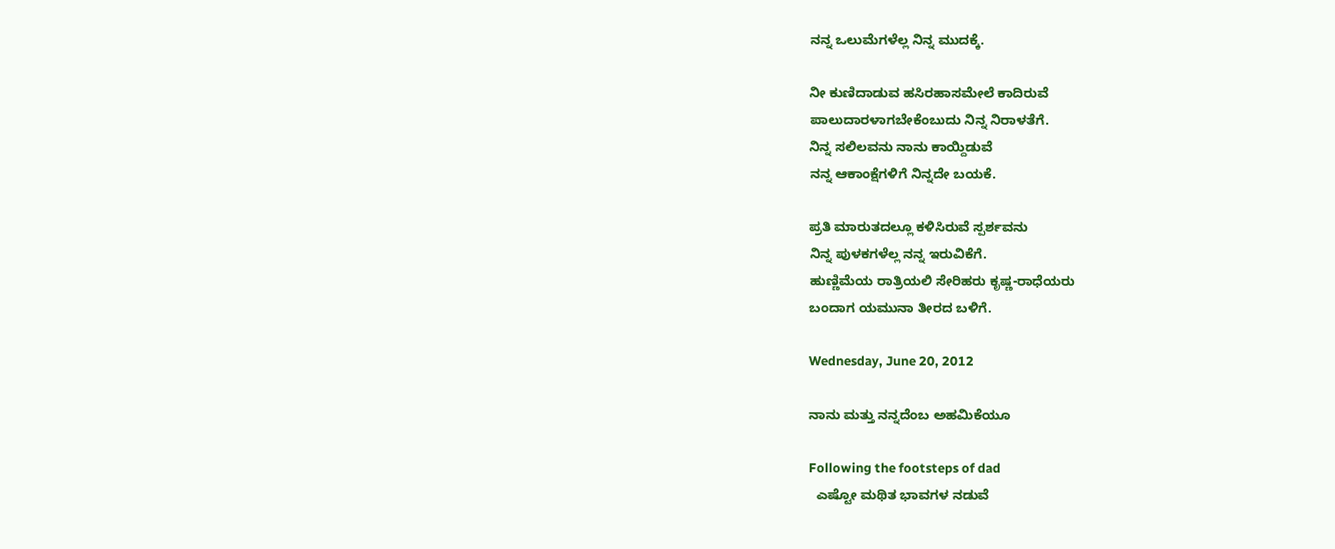ನನ್ನ ಒಲುಮೆಗಳೆಲ್ಲ ನಿನ್ನ ಮುದಕ್ಕೆ.

ನೀ ಕುಣಿದಾಡುವ ಹಸಿರಹಾಸಮೇಲೆ ಕಾದಿರುವೆ
ಪಾಲುದಾರಳಾಗಬೇಕೆಂಬುದು ನಿನ್ನ ನಿರಾಳತೆಗೆ.
ನಿನ್ನ ಸಲಿಲವನು ನಾನು ಕಾಯ್ದಿಡುವೆ
ನನ್ನ ಆಕಾಂಕ್ಷೆಗಳಿಗೆ ನಿನ್ನದೇ ಬಯಕೆ.

ಪ್ರತಿ ಮಾರುತದಲ್ಲೂ ಕಳಿಸಿರುವೆ ಸ್ಪರ್ಶವನು
ನಿನ್ನ ಪುಳಕಗಳೆಲ್ಲ ನನ್ನ ಇರುವಿಕೆಗೆ.
ಹುಣ್ಣಿಮೆಯ ರಾತ್ರಿಯಲಿ ಸೇರಿಹರು ಕೃಷ್ಣ-ರಾಧೆಯರು
ಬಂದಾಗ ಯಮುನಾ ತೀರದ ಬಳಿಗೆ.

Wednesday, June 20, 2012

ನಾನು ಮತ್ತು ನನ್ನದೆಂಬ ಅಹಮಿಕೆಯೂ

Following the footsteps of dad
  ಎಷ್ಟೋ ಮಥಿತ ಭಾವಗಳ ನಡುವೆ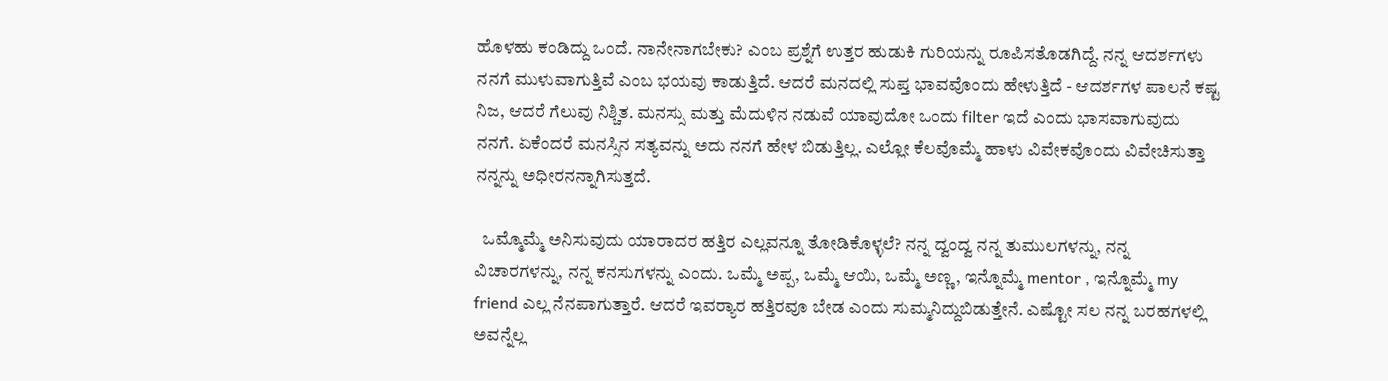ಹೊಳಹು ಕಂಡಿದ್ದು ಒಂದೆ. ನಾನೇನಾಗಬೇಕು? ಎಂಬ ಪ್ರಶ್ನೆಗೆ ಉತ್ತರ ಹುಡುಕಿ ಗುರಿಯನ್ನು ರೂಪಿಸತೊಡಗಿದ್ದೆ. ನನ್ನ ಆದರ್ಶಗಳು ನನಗೆ ಮುಳುವಾಗುತ್ತಿವೆ ಎಂಬ ಭಯವು ಕಾಡುತ್ತಿದೆ. ಆದರೆ ಮನದಲ್ಲಿ ಸುಪ್ತ ಭಾವವೊಂದು ಹೇಳುತ್ತಿದೆ - ಆದರ್ಶಗಳ ಪಾಲನೆ ಕಷ್ಟ ನಿಜ, ಆದರೆ ಗೆಲುವು ನಿಶ್ಚಿತ. ಮನಸ್ಸು ಮತ್ತು ಮೆದುಳಿನ ನಡುವೆ ಯಾವುದೋ ಒಂದು filter ಇದೆ ಎಂದು ಭಾಸವಾಗುವುದು ನನಗೆ. ಏಕೆಂದರೆ ಮನಸ್ಸಿನ ಸತ್ಯವನ್ನು ಅದು ನನಗೆ ಹೇಳ ಬಿಡುತ್ತಿಲ್ಲ. ಎಲ್ಲೋ ಕೆಲವೊಮ್ಮೆ ಹಾಳು ವಿವೇಕವೊಂದು ವಿವೇಚಿಸುತ್ತಾ ನನ್ನನ್ನು ಅಧೀರನನ್ನಾಗಿಸುತ್ತದೆ.

  ಒಮ್ಮೊಮ್ಮೆ ಅನಿಸುವುದು ಯಾರಾದರ ಹತ್ತಿರ ಎಲ್ಲವನ್ನೂ ತೋಡಿಕೊಳ್ಳಲೆ? ನನ್ನ ದ್ವಂದ್ವ ನನ್ನ ತುಮುಲಗಳನ್ನು, ನನ್ನ ವಿಚಾರಗಳನ್ನು, ನನ್ನ ಕನಸುಗಳನ್ನು ಎಂದು. ಒಮ್ಮೆ ಅಪ್ಪ, ಒಮ್ಮೆ ಆಯಿ, ಒಮ್ಮೆ ಅಣ್ಣ, ಇನ್ನೊಮ್ಮೆ mentor , ಇನ್ನೊಮ್ಮೆ my friend ಎಲ್ಲ ನೆನಪಾಗುತ್ತಾರೆ. ಆದರೆ ಇವರ್‍ಯಾರ ಹತ್ತಿರವೂ ಬೇಡ ಎಂದು ಸುಮ್ಮನಿದ್ದುಬಿಡುತ್ತೇನೆ. ಎಷ್ಟೋ ಸಲ ನನ್ನ ಬರಹಗಳಲ್ಲಿ ಅವನ್ನೆಲ್ಲ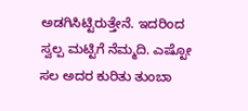ಅಡಗಿಸಿಟ್ಟಿರುತ್ತೇನೆ. ಇದರಿಂದ ಸ್ವಲ್ಪ ಮಟ್ಟಿಗೆ ನೆಮ್ಮದಿ. ಎಷ್ಟೋ ಸಲ ಅದರ ಕುರಿತು ತುಂಬಾ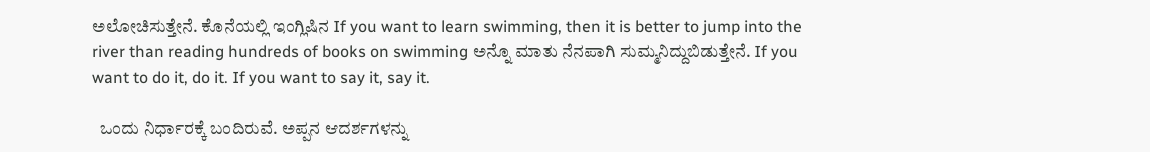ಅಲೋಚಿಸುತ್ತೇನೆ. ಕೊನೆಯಲ್ಲಿ ಇಂಗ್ಲಿಷಿನ If you want to learn swimming, then it is better to jump into the river than reading hundreds of books on swimming ಅನ್ನೊ ಮಾತು ನೆನಪಾಗಿ ಸುಮ್ಮನಿದ್ದುಬಿಡುತ್ತೇನೆ. If you want to do it, do it. If you want to say it, say it.

  ಒಂದು ನಿರ್ಧಾರಕ್ಕೆ ಬಂದಿರುವೆ. ಅಪ್ಪನ ಆದರ್ಶಗಳನ್ನು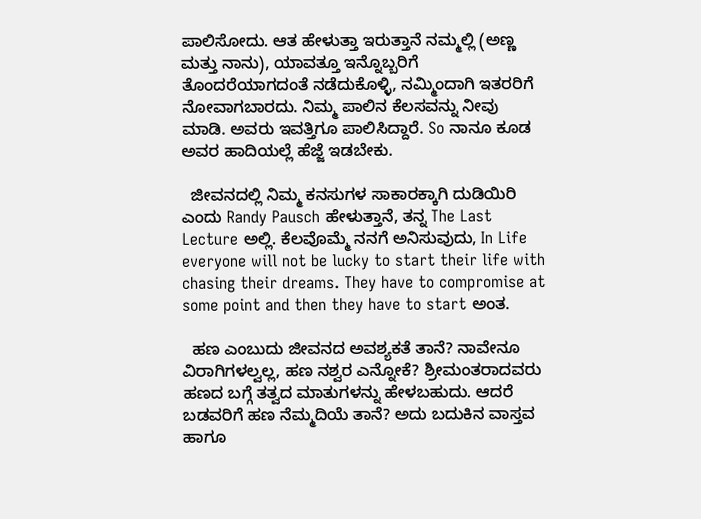ಪಾಲಿಸೋದು. ಆತ ಹೇಳುತ್ತಾ ಇರುತ್ತಾನೆ ನಮ್ಮಲ್ಲಿ (ಅಣ್ಣ ಮತ್ತು ನಾನು), ಯಾವತ್ತೂ ಇನ್ನೊಬ್ಬರಿಗೆ ತೊಂದರೆಯಾಗದಂತೆ ನಡೆದುಕೊಳ್ಳಿ, ನಮ್ಮಿಂದಾಗಿ ಇತರರಿಗೆ ನೋವಾಗಬಾರದು. ನಿಮ್ಮ ಪಾಲಿನ ಕೆಲಸವನ್ನು ನೀವು ಮಾಡಿ. ಅವರು ಇವತ್ತಿಗೂ ಪಾಲಿಸಿದ್ದಾರೆ. So ನಾನೂ ಕೂಡ ಅವರ ಹಾದಿಯಲ್ಲೆ ಹೆಜ್ಜೆ ಇಡಬೇಕು.

  ಜೀವನದಲ್ಲಿ ನಿಮ್ಮ ಕನಸುಗಳ ಸಾಕಾರಕ್ಕಾಗಿ ದುಡಿಯಿರಿ ಎಂದು Randy Pausch ಹೇಳುತ್ತಾನೆ, ತನ್ನ The Last Lecture ಅಲ್ಲಿ. ಕೆಲವೊಮ್ಮೆ ನನಗೆ ಅನಿಸುವುದು, In Life everyone will not be lucky to start their life with chasing their dreams. They have to compromise at some point and then they have to start ಅಂತ.

  ಹಣ ಎಂಬುದು ಜೀವನದ ಅವಶ್ಯಕತೆ ತಾನೆ? ನಾವೇನೂ ವಿರಾಗಿಗಳಲ್ವಲ್ಲ, ಹಣ ನಶ್ವರ ಎನ್ನೋಕೆ? ಶ್ರೀಮಂತರಾದವರು ಹಣದ ಬಗ್ಗೆ ತತ್ವದ ಮಾತುಗಳನ್ನು ಹೇಳಬಹುದು. ಆದರೆ ಬಡವರಿಗೆ ಹಣ ನೆಮ್ಮದಿಯೆ ತಾನೆ? ಅದು ಬದುಕಿನ ವಾಸ್ತವ ಹಾಗೂ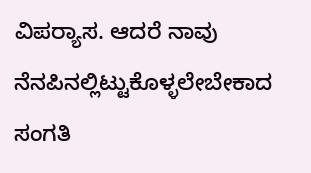ವಿಪರ್‍ಯಾಸ. ಆದರೆ ನಾವು ನೆನಪಿನಲ್ಲಿಟ್ಟುಕೊಳ್ಳಲೇಬೇಕಾದ ಸಂಗತಿ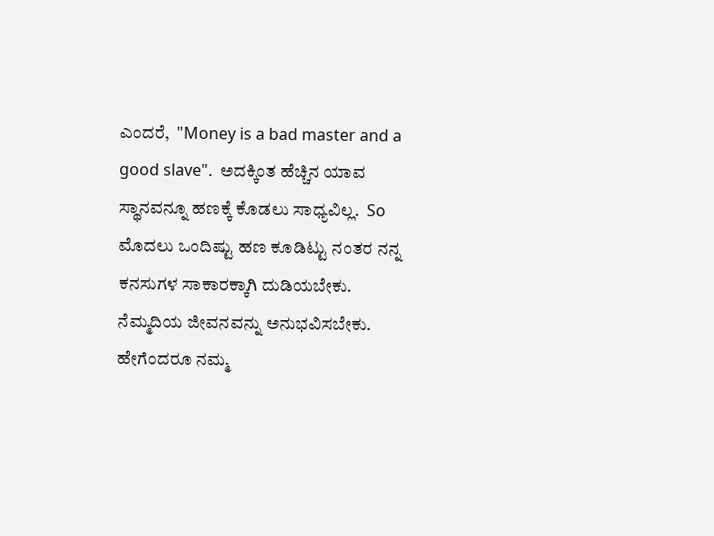ಎಂದರೆ,  "Money is a bad master and a good slave".  ಅದಕ್ಕಿಂತ ಹೆಚ್ಚಿನ ಯಾವ ಸ್ಥಾನವನ್ನೂ ಹಣಕ್ಕೆ ಕೊಡಲು ಸಾಧ್ಯವಿಲ್ಲ.  So ಮೊದಲು ಒಂದಿಷ್ಟು ಹಣ ಕೂಡಿಟ್ಟು ನಂತರ ನನ್ನ ಕನಸುಗಳ ಸಾಕಾರಕ್ಕಾಗಿ ದುಡಿಯಬೇಕು. ನೆಮ್ಮದಿಯ ಜೀವನವನ್ನು ಅನುಭವಿಸಬೇಕು. ಹೇಗೆಂದರೂ ನಮ್ಮ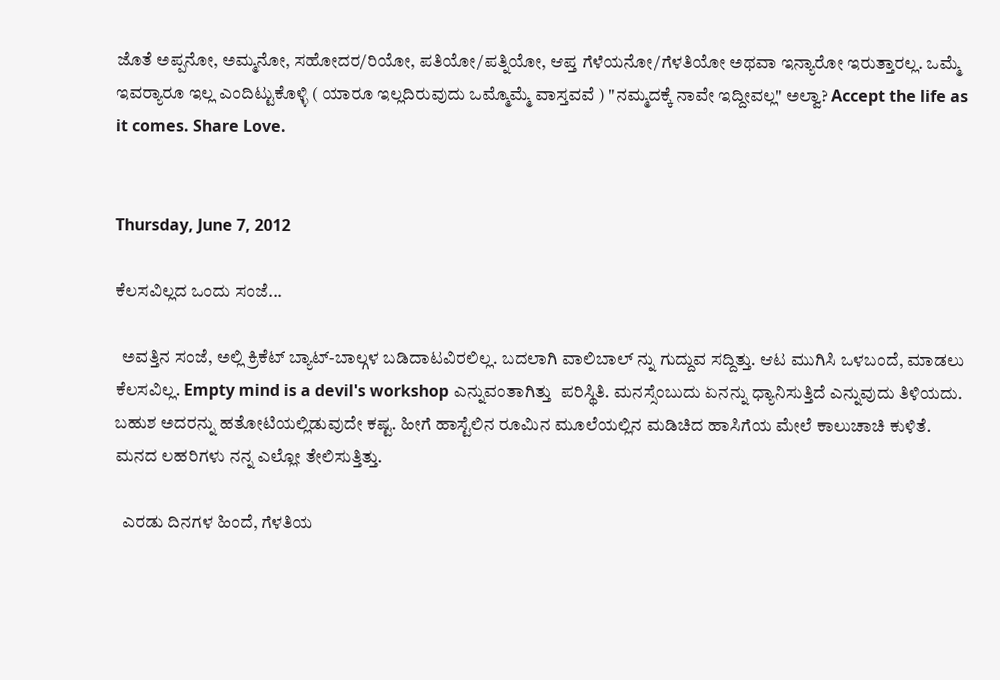ಜೊತೆ ಅಪ್ಪನೋ, ಅಮ್ಮನೋ, ಸಹೋದರ/ರಿಯೋ, ಪತಿಯೋ/ಪತ್ನಿಯೋ, ಆಪ್ತ ಗೆಳೆಯನೋ/ಗೆಳತಿಯೋ ಅಥವಾ ಇನ್ಯಾರೋ ಇರುತ್ತಾರಲ್ಲ. ಒಮ್ಮೆ ಇವರ್‍ಯಾರೂ ಇಲ್ಲ ಎಂದಿಟ್ಟುಕೊಳ್ಳಿ ( ಯಾರೂ ಇಲ್ಲದಿರುವುದು ಒಮ್ಮೊಮ್ಮೆ ವಾಸ್ತವವೆ ) "ನಮ್ಮದಕ್ಕೆ ನಾವೇ ಇದ್ದೀವಲ್ಲ" ಅಲ್ವಾ? Accept the life as it comes. Share Love.


Thursday, June 7, 2012

ಕೆಲಸವಿಲ್ಲದ ಒಂದು ಸಂಜೆ...

  ಅವತ್ತಿನ ಸಂಜೆ, ಅಲ್ಲಿ ಕ್ರಿಕೆಟ್ ಬ್ಯಾಟ್-ಬಾಲ್ಗಳ ಬಡಿದಾಟವಿರಲಿಲ್ಲ. ಬದಲಾಗಿ ವಾಲಿಬಾಲ್ ನ್ನು ಗುದ್ದುವ ಸದ್ದಿತ್ತು. ಆಟ ಮುಗಿಸಿ ಒಳಬಂದೆ, ಮಾಡಲು ಕೆಲಸವಿಲ್ಲ. Empty mind is a devil's workshop ಎನ್ನುವಂತಾಗಿತ್ತು  ಪರಿಸ್ಥಿತಿ. ಮನಸ್ಸೆಂಬುದು ಏನನ್ನು ಧ್ಯಾನಿಸುತ್ತಿದೆ ಎನ್ನುವುದು ತಿಳಿಯದು. ಬಹುಶ ಅದರನ್ನು ಹತೋಟಿಯಲ್ಲಿಡುವುದೇ ಕಷ್ಟ. ಹೀಗೆ ಹಾಸ್ಟೆಲಿನ ರೂಮಿನ ಮೂಲೆಯಲ್ಲಿನ ಮಡಿಚಿದ ಹಾಸಿಗೆಯ ಮೇಲೆ ಕಾಲುಚಾಚಿ ಕುಳಿತೆ. ಮನದ ಲಹರಿಗಳು ನನ್ನ ಎಲ್ಲೋ ತೇಲಿಸುತ್ತಿತ್ತು.

  ಎರಡು ದಿನಗಳ ಹಿಂದೆ, ಗೆಳತಿಯ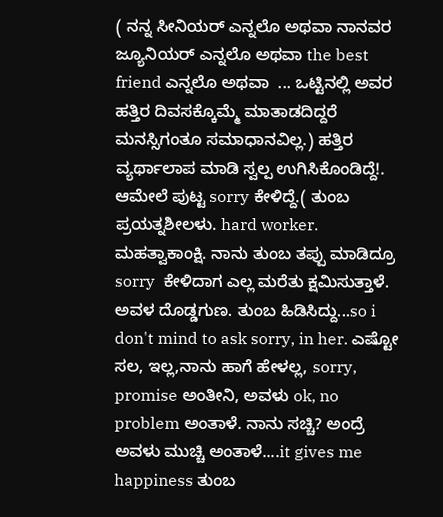( ನನ್ನ ಸೀನಿಯರ್ ಎನ್ನಲೊ ಅಥವಾ ನಾನವರ ಜ್ಯೂನಿಯರ್ ಎನ್ನಲೊ ಅಥವಾ the best friend ಎನ್ನಲೊ ಅಥವಾ  ... ಒಟ್ಟಿನಲ್ಲಿ ಅವರ ಹತ್ತಿರ ದಿವಸಕ್ಕೊಮ್ಮೆ ಮಾತಾಡದಿದ್ದರೆ ಮನಸ್ಸಿಗಂತೂ ಸಮಾಧಾನವಿಲ್ಲ.) ಹತ್ತಿರ ವ್ಯರ್ಥಾಲಾಪ ಮಾಡಿ ಸ್ವಲ್ಪ ಉಗಿಸಿಕೊಂಡಿದ್ದೆ!. ಆಮೇಲೆ ಪುಟ್ಟ sorry ಕೇಳಿದ್ದೆ.( ತುಂಬ ಪ್ರಯತ್ನಶೀಲಳು. hard worker. ಮಹತ್ವಾಕಾಂಕ್ಷಿ. ನಾನು ತುಂಬ ತಪ್ಪು ಮಾಡಿದ್ರೂ sorry  ಕೇಳಿದಾಗ ಎಲ್ಲ ಮರೆತು ಕ್ಷಮಿಸುತ್ತಾಳೆ. ಅವಳ ದೊಡ್ಡಗುಣ. ತುಂಬ ಹಿಡಿಸಿದ್ದು...so i don't mind to ask sorry, in her. ಎಷ್ಟೋ ಸಲ, ಇಲ್ಲ,ನಾನು ಹಾಗೆ ಹೇಳಲ್ಲ, sorry, promise ಅಂತೀನಿ, ಅವಳು ok, no problem ಅಂತಾಳೆ. ನಾನು ಸಚ್ಚಿ? ಅಂದ್ರೆ ಅವಳು ಮುಚ್ಚಿ ಅಂತಾಳೆ....it gives me happiness ತುಂಬ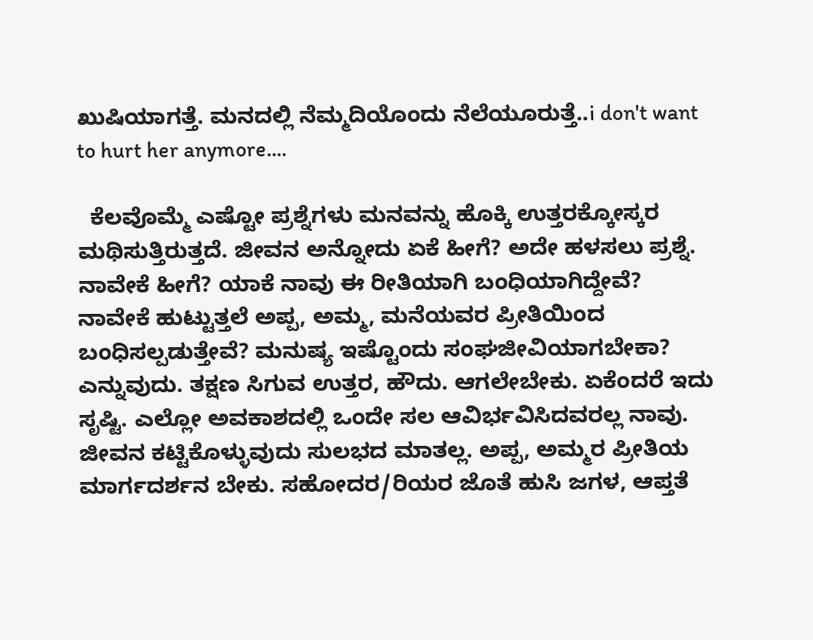ಖುಷಿಯಾಗತ್ತೆ. ಮನದಲ್ಲಿ ನೆಮ್ಮದಿಯೊಂದು ನೆಲೆಯೂರುತ್ತೆ..i don't want to hurt her anymore....

  ಕೆಲವೊಮ್ಮೆ ಎಷ್ಟೋ ಪ್ರಶ್ನೆಗಳು ಮನವನ್ನು ಹೊಕ್ಕಿ ಉತ್ತರಕ್ಕೋಸ್ಕರ ಮಥಿಸುತ್ತಿರುತ್ತದೆ. ಜೀವನ ಅನ್ನೋದು ಏಕೆ ಹೀಗೆ? ಅದೇ ಹಳಸಲು ಪ್ರಶ್ನೆ. ನಾವೇಕೆ ಹೀಗೆ? ಯಾಕೆ ನಾವು ಈ ರೀತಿಯಾಗಿ ಬಂಧಿಯಾಗಿದ್ದೇವೆ? ನಾವೇಕೆ ಹುಟ್ಟುತ್ತಲೆ ಅಪ್ಪ, ಅಮ್ಮ, ಮನೆಯವರ ಪ್ರೀತಿಯಿಂದ ಬಂಧಿಸಲ್ಪಡುತ್ತೇವೆ? ಮನುಷ್ಯ ಇಷ್ಟೊಂದು ಸಂಘಜೀವಿಯಾಗಬೇಕಾ? ಎನ್ನುವುದು. ತಕ್ಷಣ ಸಿಗುವ ಉತ್ತರ, ಹೌದು. ಆಗಲೇಬೇಕು. ಏಕೆಂದರೆ ಇದು ಸೃಷ್ಟಿ. ಎಲ್ಲೋ ಅವಕಾಶದಲ್ಲಿ ಒಂದೇ ಸಲ ಆವಿರ್ಭವಿಸಿದವರಲ್ಲ ನಾವು. ಜೀವನ ಕಟ್ಟಿಕೊಳ್ಳುವುದು ಸುಲಭದ ಮಾತಲ್ಲ. ಅಪ್ಪ, ಅಮ್ಮರ ಪ್ರೀತಿಯ ಮಾರ್ಗದರ್ಶನ ಬೇಕು. ಸಹೋದರ/ರಿಯರ ಜೊತೆ ಹುಸಿ ಜಗಳ, ಆಪ್ತತೆ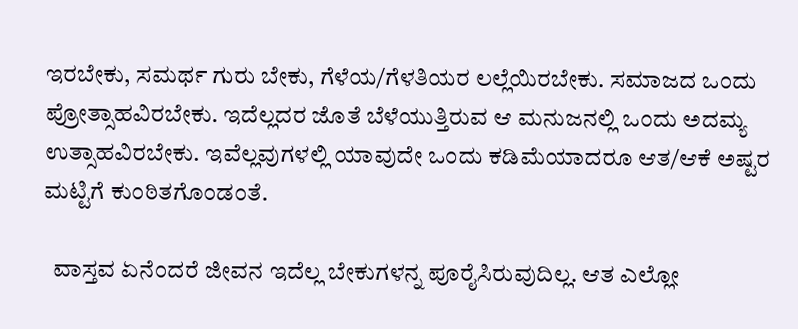ಇರಬೇಕು, ಸಮರ್ಥ ಗುರು ಬೇಕು, ಗೆಳೆಯ/ಗೆಳತಿಯರ ಲಲ್ಲೆಯಿರಬೇಕು. ಸಮಾಜದ ಒಂದು ಪ್ರೋತ್ಸಾಹವಿರಬೇಕು. ಇದೆಲ್ಲದರ ಜೊತೆ ಬೆಳೆಯುತ್ತಿರುವ ಆ ಮನುಜನಲ್ಲಿ ಒಂದು ಅದಮ್ಯ ಉತ್ಸಾಹವಿರಬೇಕು. ಇವೆಲ್ಲವುಗಳಲ್ಲಿ ಯಾವುದೇ ಒಂದು ಕಡಿಮೆಯಾದರೂ ಆತ/ಆಕೆ ಅಷ್ಟರ ಮಟ್ಟಿಗೆ ಕುಂಠಿತಗೊಂಡಂತೆ.

  ವಾಸ್ತವ ಏನೆಂದರೆ ಜೀವನ ಇದೆಲ್ಲ ಬೇಕುಗಳನ್ನ ಪೂರೈಸಿರುವುದಿಲ್ಲ. ಆತ ಎಲ್ಲೋ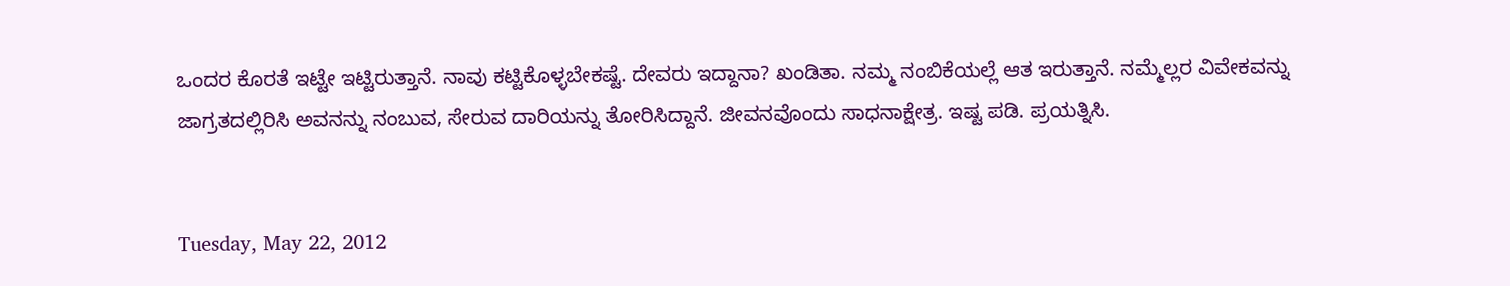ಒಂದರ ಕೊರತೆ ಇಟ್ಟೇ ಇಟ್ಟಿರುತ್ತಾನೆ. ನಾವು ಕಟ್ಟಿಕೊಳ್ಳಬೇಕಷ್ಟೆ. ದೇವರು ಇದ್ದಾನಾ? ಖಂಡಿತಾ. ನಮ್ಮ ನಂಬಿಕೆಯಲ್ಲೆ ಆತ ಇರುತ್ತಾನೆ. ನಮ್ಮೆಲ್ಲರ ವಿವೇಕವನ್ನು ಜಾಗ್ರತದಲ್ಲಿರಿಸಿ ಅವನನ್ನು ನಂಬುವ, ಸೇರುವ ದಾರಿಯನ್ನು ತೋರಿಸಿದ್ದಾನೆ. ಜೀವನವೊಂದು ಸಾಧನಾಕ್ಷೇತ್ರ. ಇಷ್ಟ ಪಡಿ. ಪ್ರಯತ್ನಿಸಿ.


Tuesday, May 22, 2012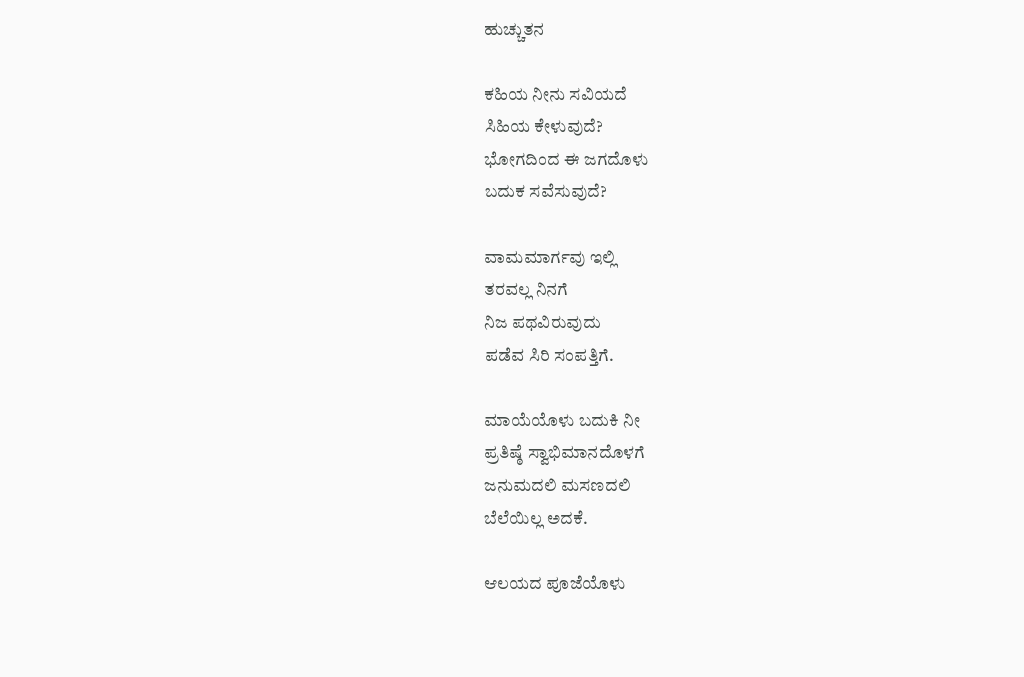ಹುಚ್ಚುತನ

ಕಹಿಯ ನೀನು ಸವಿಯದೆ
ಸಿಹಿಯ ಕೇಳುವುದೆ?
ಭೋಗದಿಂದ ಈ ಜಗದೊಳು
ಬದುಕ ಸವೆಸುವುದೆ?

ವಾಮಮಾರ್ಗವು ಇಲ್ಲಿ
ತರವಲ್ಲ ನಿನಗೆ
ನಿಜ ಪಥವಿರುವುದು
ಪಡೆವ ಸಿರಿ ಸಂಪತ್ತಿಗೆ.

ಮಾಯೆಯೊಳು ಬದುಕಿ ನೀ
ಪ್ರತಿಷ್ಠೆ ಸ್ವಾಭಿಮಾನದೊಳಗೆ
ಜನುಮದಲಿ ಮಸಣದಲಿ
ಬೆಲೆಯಿಲ್ಲ ಅದಕೆ.

ಆಲಯದ ಪೂಜೆಯೊಳು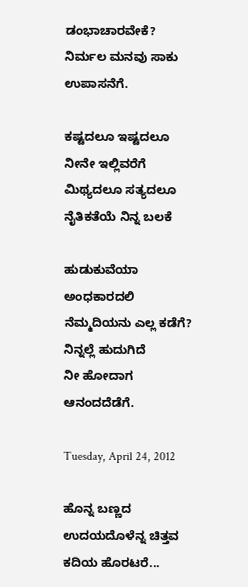ಡಂಭಾಚಾರವೇಕೆ?
ನಿರ್ಮಲ ಮನವು ಸಾಕು
ಉಪಾಸನೆಗೆ.

ಕಷ್ಟದಲೂ ಇಷ್ಟದಲೂ
ನೀನೇ ಇಲ್ಲಿವರೆಗೆ
ಮಿಥ್ಯದಲೂ ಸತ್ಯದಲೂ
ನೈತಿಕತೆಯೆ ನಿನ್ನ ಬಲಕೆ

ಹುಡುಕುವೆಯಾ ಅಂಧಕಾರದಲಿ
ನೆಮ್ಮದಿಯನು ಎಲ್ಲ ಕಡೆಗೆ?
ನಿನ್ನಲ್ಲೆ ಹುದುಗಿದೆ
ನೀ ಹೋದಾಗ ಆನಂದದೆಡೆಗೆ.

Tuesday, April 24, 2012

ಹೊನ್ನ ಬಣ್ಣದ ಉದಯದೊಳೆನ್ನ ಚಿತ್ತವ ಕದಿಯ ಹೊರಟರೆ...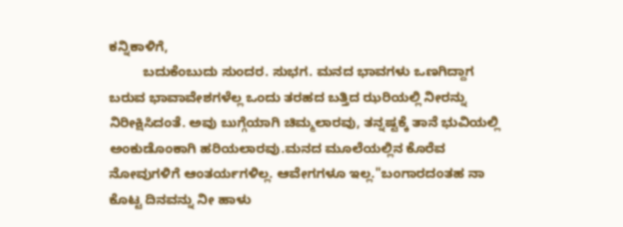ಕನ್ನಿಕಾಳಿಗೆ,
         ಬದುಕೆಂಬುದು ಸುಂದರ. ಸುಭಗ. ಮನದ ಭಾವಗಳು ಒಣಗಿದ್ದಾಗ ಬರುವ ಭಾವಾವೇಶಗಳೆಲ್ಲ ಒಂದು ತರಹದ ಬತ್ತಿದ ಝರಿಯಲ್ಲಿ ನೀರನ್ನು ನಿರೀಕ್ಷಿಸಿದಂತೆ. ಅವು ಬುಗ್ಗೆಯಾಗಿ ಚಿಮ್ಮಲಾರವು, ತನ್ನಷ್ಟಕ್ಕೆ ತಾನೆ ಭುವಿಯಲ್ಲಿ ಅಂಕುಡೊಂಕಾಗಿ ಹರಿಯಲಾರವು.ಮನದ ಮೂಲೆಯಲ್ಲಿನ ಕೊರೆವ ನೋವುಗಳಿಗೆ ಆಂತರ್ಯಗಳಿಲ್ಲ. ಆವೇಗಗಳೂ ಇಲ್ಲ."ಬಂಗಾರದಂತಹ ನಾ ಕೊಟ್ಟ ದಿನವನ್ನು ನೀ ಹಾಳು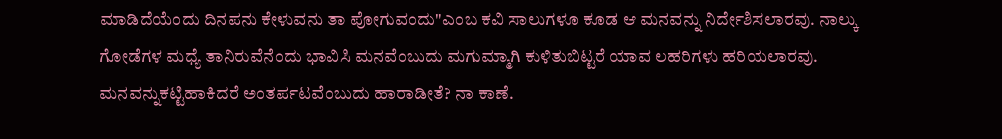ಮಾಡಿದೆಯೆಂದು ದಿನಪನು ಕೇಳುವನು ತಾ ಪೋಗುವಂದು"ಎಂಬ ಕವಿ ಸಾಲುಗಳೂ ಕೂಡ ಆ ಮನವನ್ನು ನಿರ್ದೇಶಿಸಲಾರವು. ನಾಲ್ಕು ಗೋಡೆಗಳ ಮಧ್ಯೆ ತಾನಿರುವೆನೆಂದು ಭಾವಿಸಿ ಮನವೆಂಬುದು ಮಗುಮ್ಮಾಗಿ ಕುಳಿತುಬಿಟ್ಟರೆ ಯಾವ ಲಹರಿಗಳು ಹರಿಯಲಾರವು. ಮನವನ್ನುಕಟ್ಟಿಹಾಕಿದರೆ ಅಂತರ್ಪಟವೆಂಬುದು ಹಾರಾಡೀತೆ? ನಾ ಕಾಣೆ.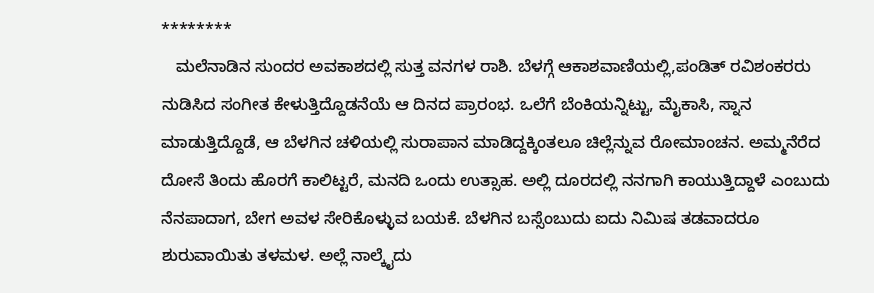********
   ಮಲೆನಾಡಿನ ಸುಂದರ ಅವಕಾಶದಲ್ಲಿ ಸುತ್ತ ವನಗಳ ರಾಶಿ. ಬೆಳಗ್ಗೆ ಆಕಾಶವಾಣಿಯಲ್ಲಿ,ಪಂಡಿತ್ ರವಿಶಂಕರರು ನುಡಿಸಿದ ಸಂಗೀತ ಕೇಳುತ್ತಿದ್ದೊಡನೆಯೆ ಆ ದಿನದ ಪ್ರಾರಂಭ. ಒಲೆಗೆ ಬೆಂಕಿಯನ್ನಿಟ್ಟು, ಮೈಕಾಸಿ, ಸ್ನಾನ ಮಾಡುತ್ತಿದ್ದೊಡೆ, ಆ ಬೆಳಗಿನ ಚಳಿಯಲ್ಲಿ ಸುರಾಪಾನ ಮಾಡಿದ್ದಕ್ಕಿಂತಲೂ ಚಿಲ್ಲೆನ್ನುವ ರೋಮಾಂಚನ. ಅಮ್ಮನೆರೆದ ದೋಸೆ ತಿಂದು ಹೊರಗೆ ಕಾಲಿಟ್ಟರೆ, ಮನದಿ ಒಂದು ಉತ್ಸಾಹ. ಅಲ್ಲಿ ದೂರದಲ್ಲಿ ನನಗಾಗಿ ಕಾಯುತ್ತಿದ್ದಾಳೆ ಎಂಬುದು ನೆನಪಾದಾಗ, ಬೇಗ ಅವಳ ಸೇರಿಕೊಳ್ಳುವ ಬಯಕೆ. ಬೆಳಗಿನ ಬಸ್ಸೆಂಬುದು ಐದು ನಿಮಿಷ ತಡವಾದರೂ ಶುರುವಾಯಿತು ತಳಮಳ. ಅಲ್ಲೆ ನಾಲ್ಕೈದು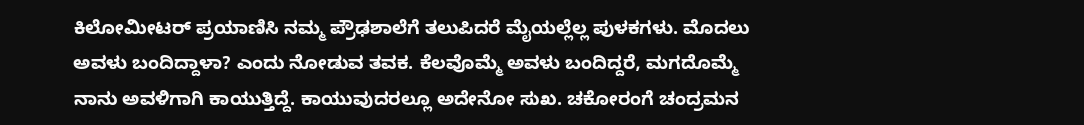ಕಿಲೋಮೀಟರ್ ಪ್ರಯಾಣಿಸಿ ನಮ್ಮ ಪ್ರೌಢಶಾಲೆಗೆ ತಲುಪಿದರೆ ಮೈಯಲ್ಲೆಲ್ಲ ಪುಳಕಗಳು. ಮೊದಲು ಅವಳು ಬಂದಿದ್ದಾಳಾ? ಎಂದು ನೋಡುವ ತವಕ. ಕೆಲವೊಮ್ಮೆ ಅವಳು ಬಂದಿದ್ದರೆ, ಮಗದೊಮ್ಮೆ ನಾನು ಅವಳಿಗಾಗಿ ಕಾಯುತ್ತಿದ್ದೆ. ಕಾಯುವುದರಲ್ಲೂ ಅದೇನೋ ಸುಖ. ಚಕೋರಂಗೆ ಚಂದ್ರಮನ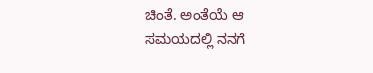ಚಿಂತೆ. ಅಂತೆಯೆ ಆ ಸಮಯದಲ್ಲಿ ನನಗೆ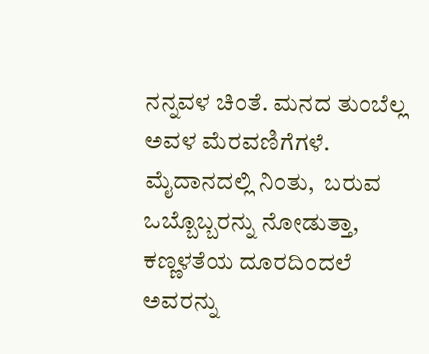ನನ್ನವಳ ಚಿಂತೆ. ಮನದ ತುಂಬೆಲ್ಲ ಅವಳ ಮೆರವಣಿಗೆಗಳೆ. ಮೈದಾನದಲ್ಲಿ ನಿಂತು,  ಬರುವ ಒಬ್ಬೊಬ್ಬರನ್ನು ನೋಡುತ್ತಾ, ಕಣ್ಣಳತೆಯ ದೂರದಿಂದಲೆ ಅವರನ್ನು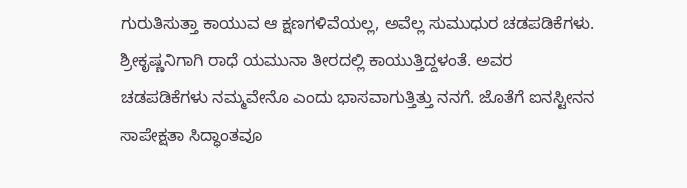ಗುರುತಿಸುತ್ತಾ ಕಾಯುವ ಆ ಕ್ಷಣಗಳಿವೆಯಲ್ಲ, ಅವೆಲ್ಲ ಸುಮುಧುರ ಚಡಪಡಿಕೆಗಳು. ಶ್ರೀಕೃಷ್ಣನಿಗಾಗಿ ರಾಧೆ ಯಮುನಾ ತೀರದಲ್ಲಿ ಕಾಯುತ್ತಿದ್ದಳಂತೆ. ಅವರ ಚಡಪಡಿಕೆಗಳು ನಮ್ಮವೇನೊ ಎಂದು ಭಾಸವಾಗುತ್ತಿತ್ತು ನನಗೆ. ಜೊತೆಗೆ ಐನಸ್ಟೀನನ ಸಾಪೇಕ್ಷತಾ ಸಿದ್ಧಾಂತವೂ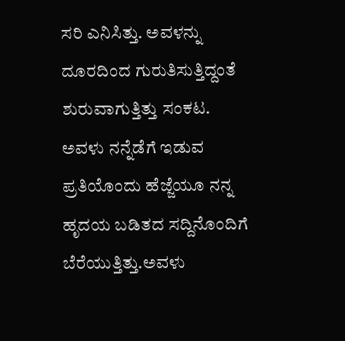ಸರಿ ಎನಿಸಿತ್ತು. ಅವಳನ್ನು ದೂರದಿಂದ ಗುರುತಿಸುತ್ತಿದ್ದಂತೆ ಶುರುವಾಗುತ್ತಿತ್ತು ಸಂಕಟ. ಅವಳು ನನ್ನೆಡೆಗೆ ಇಡುವ ಪ್ರತಿಯೊಂದು ಹೆಜ್ಜೆಯೂ ನನ್ನ ಹೃದಯ ಬಡಿತದ ಸದ್ದಿನೊಂದಿಗೆ ಬೆರೆಯುತ್ತಿತ್ತು.ಅವಳು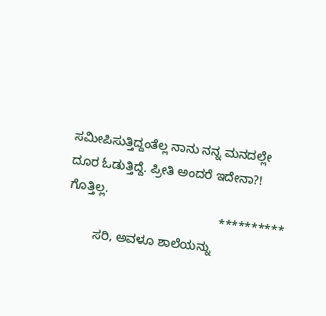ಸಮೀಪಿಸುತ್ತಿದ್ದಂತೆಲ್ಲ ನಾನು ನನ್ನ ಮನದಲ್ಲೇ ದೂರ ಓಡುತ್ತಿದ್ದೆ. ಪ್ರೀತಿ ಅಂದರೆ ಇದೇನಾ?! ಗೊತ್ತಿಲ್ಲ.
                                            **********
        ಸರಿ, ಅವಳೂ ಶಾಲೆಯನ್ನು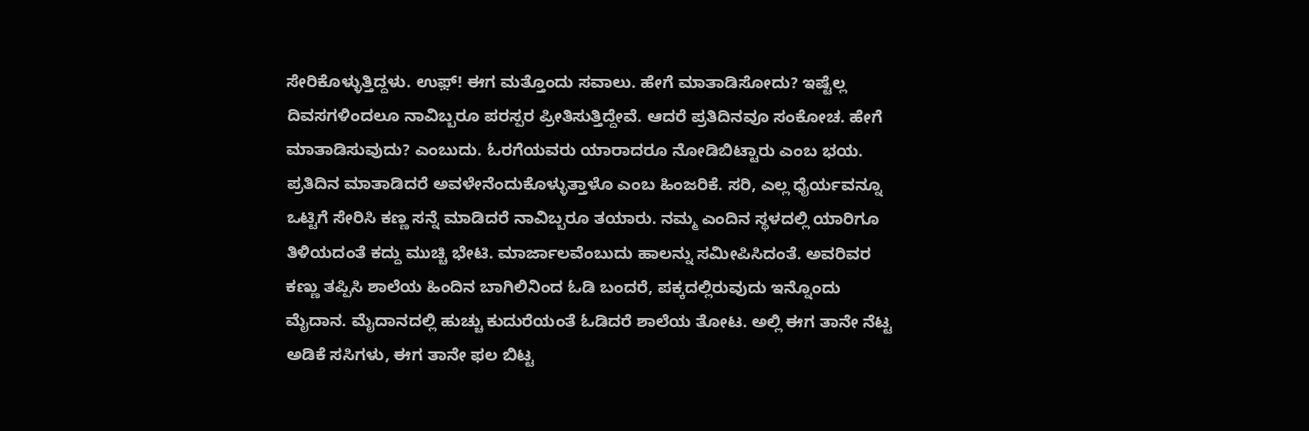ಸೇರಿಕೊಳ್ಳುತ್ತಿದ್ದಳು. ಉಫ಼್! ಈಗ ಮತ್ತೊಂದು ಸವಾಲು. ಹೇಗೆ ಮಾತಾಡಿಸೋದು? ಇಷ್ಟೆಲ್ಲ ದಿವಸಗಳಿಂದಲೂ ನಾವಿಬ್ಬರೂ ಪರಸ್ಪರ ಪ್ರೀತಿಸುತ್ತಿದ್ದೇವೆ. ಆದರೆ ಪ್ರತಿದಿನವೂ ಸಂಕೋಚ. ಹೇಗೆ ಮಾತಾಡಿಸುವುದು? ಎಂಬುದು. ಓರಗೆಯವರು ಯಾರಾದರೂ ನೋಡಿಬಿಟ್ಟಾರು ಎಂಬ ಭಯ. ಪ್ರತಿದಿನ ಮಾತಾಡಿದರೆ ಅವಳೇನೆಂದುಕೊಳ್ಳುತ್ತಾಳೊ ಎಂಬ ಹಿಂಜರಿಕೆ. ಸರಿ, ಎಲ್ಲ ಧೈರ್ಯವನ್ನೂ ಒಟ್ಟಿಗೆ ಸೇರಿಸಿ ಕಣ್ಣ ಸನ್ನೆ ಮಾಡಿದರೆ ನಾವಿಬ್ಬರೂ ತಯಾರು. ನಮ್ಮ ಎಂದಿನ ಸ್ಥಳದಲ್ಲಿ ಯಾರಿಗೂ ತಿಳಿಯದಂತೆ ಕದ್ದು ಮುಚ್ಚಿ ಭೇಟಿ. ಮಾರ್ಜಾಲವೆಂಬುದು ಹಾಲನ್ನು ಸಮೀಪಿಸಿದಂತೆ. ಅವರಿವರ ಕಣ್ಣು ತಪ್ಪಿಸಿ ಶಾಲೆಯ ಹಿಂದಿನ ಬಾಗಿಲಿನಿಂದ ಓಡಿ ಬಂದರೆ, ಪಕ್ಕದಲ್ಲಿರುವುದು ಇನ್ನೊಂದು ಮೈದಾನ. ಮೈದಾನದಲ್ಲಿ ಹುಚ್ಚು ಕುದುರೆಯಂತೆ ಓಡಿದರೆ ಶಾಲೆಯ ತೋಟ. ಅಲ್ಲಿ ಈಗ ತಾನೇ ನೆಟ್ಟ ಅಡಿಕೆ ಸಸಿಗಳು, ಈಗ ತಾನೇ ಫಲ ಬಿಟ್ಟ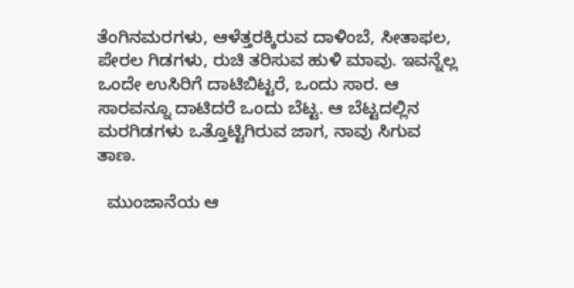ತೆಂಗಿನಮರಗಳು, ಆಳೆತ್ತರಕ್ಕಿರುವ ದಾಳಿಂಬೆ, ಸೀತಾಫಲ, ಪೇರಲ ಗಿಡಗಳು, ರುಚಿ ತರಿಸುವ ಹುಳಿ ಮಾವು. ಇವನ್ನೆಲ್ಲ ಒಂದೇ ಉಸಿರಿಗೆ ದಾಟಿಬಿಟ್ಟರೆ, ಒಂದು ಸಾರ. ಆ ಸಾರವನ್ನೂ ದಾಟಿದರೆ ಒಂದು ಬೆಟ್ಟ. ಆ ಬೆಟ್ಟದಲ್ಲಿನ ಮರಗಿಡಗಳು ಒತ್ತೊಟ್ಟಿಗಿರುವ ಜಾಗ, ನಾವು ಸಿಗುವ ತಾಣ.

  ಮುಂಜಾನೆಯ ಆ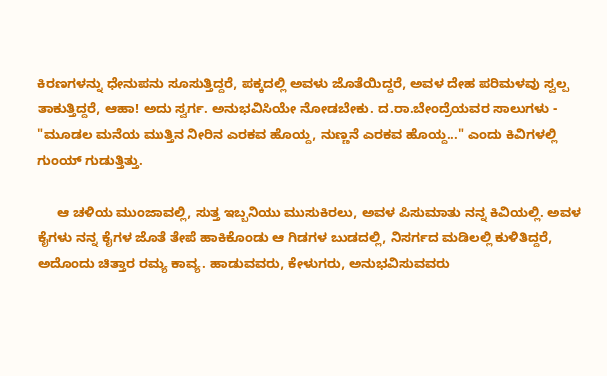ಕಿರಣಗಳನ್ನು ಧೇನುಪನು ಸೂಸುತ್ತಿದ್ದರೆ, ಪಕ್ಕದಲ್ಲಿ ಅವಳು ಜೊತೆಯಿದ್ದರೆ, ಅವಳ ದೇಹ ಪರಿಮಳವು ಸ್ವಲ್ಪ ತಾಕುತ್ತಿದ್ದರೆ, ಆಹಾ! ಅದು ಸ್ವರ್ಗ. ಅನುಭವಿಸಿಯೇ ನೋಡಬೇಕು. ದ.ರಾ.ಬೇಂದ್ರೆಯವರ ಸಾಲುಗಳು - "ಮೂಡಲ ಮನೆಯ ಮುತ್ತಿನ ನೀರಿನ ಎರಕವ ಹೊಯ್ದ, ನುಣ್ಣನೆ ಎರಕವ ಹೊಯ್ದ..." ಎಂದು ಕಿವಿಗಳಲ್ಲಿ ಗುಂಯ್ ಗುಡುತ್ತಿತ್ತು.

     ಆ ಚಳಿಯ ಮುಂಜಾವಲ್ಲಿ, ಸುತ್ತ ಇಬ್ಬನಿಯು ಮುಸುಕಿರಲು, ಅವಳ ಪಿಸುಮಾತು ನನ್ನ ಕಿವಿಯಲ್ಲಿ. ಅವಳ ಕೈಗಳು ನನ್ನ ಕೈಗಳ ಜೊತೆ ತೇಪೆ ಹಾಕಿಕೊಂಡು ಆ ಗಿಡಗಳ ಬುಡದಲ್ಲಿ, ನಿಸರ್ಗದ ಮಡಿಲಲ್ಲಿ ಕುಳಿತಿದ್ದರೆ,  ಅದೊಂದು ಚಿತ್ತಾರ ರಮ್ಯ ಕಾವ್ಯ. ಹಾಡುವವರು, ಕೇಳುಗರು, ಅನುಭವಿಸುವವರು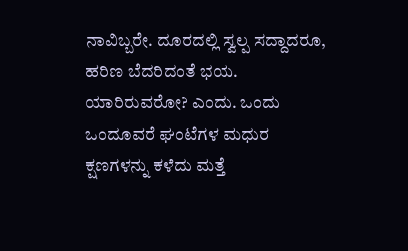ನಾವಿಬ್ಬರೇ. ದೂರದಲ್ಲಿ ಸ್ವಲ್ಪ ಸದ್ದಾದರೂ, ಹರಿಣ ಬೆದರಿದಂತೆ ಭಯ. ಯಾರಿರುವರೋ? ಎಂದು. ಒಂದು ಒಂದೂವರೆ ಘಂಟೆಗಳ ಮಧುರ ಕ್ಷಣಗಳನ್ನು ಕಳೆದು ಮತ್ತೆ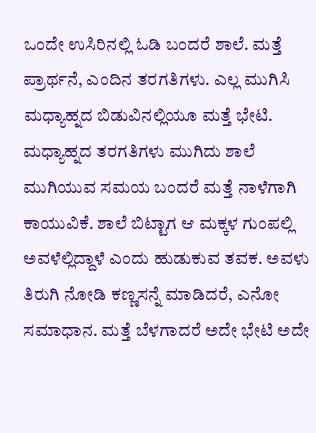ಒಂದೇ ಉಸಿರಿನಲ್ಲಿ ಓಡಿ ಬಂದರೆ ಶಾಲೆ. ಮತ್ತೆ ಪ್ರಾರ್ಥನೆ, ಎಂದಿನ ತರಗತಿಗಳು. ಎಲ್ಲ ಮುಗಿಸಿ ಮಧ್ಯಾಹ್ನದ ಬಿಡುವಿನಲ್ಲಿಯೂ ಮತ್ತೆ ಭೇಟಿ. ಮಧ್ಯಾಹ್ನದ ತರಗತಿಗಳು ಮುಗಿದು ಶಾಲೆ ಮುಗಿಯುವ ಸಮಯ ಬಂದರೆ ಮತ್ತೆ ನಾಳೆಗಾಗಿ ಕಾಯುವಿಕೆ. ಶಾಲೆ ಬಿಟ್ಟಾಗ ಆ ಮಕ್ಕಳ ಗುಂಪಲ್ಲಿ ಅವಳೆಲ್ಲಿದ್ದಾಳೆ ಎಂದು ಹುಡುಕುವ ತವಕ. ಅವಳು ತಿರುಗಿ ನೋಡಿ ಕಣ್ಣಸನ್ನೆ ಮಾಡಿದರೆ, ಎನೋ ಸಮಾಧಾನ. ಮತ್ತೆ ಬೆಳಗಾದರೆ ಅದೇ ಭೇಟಿ ಅದೇ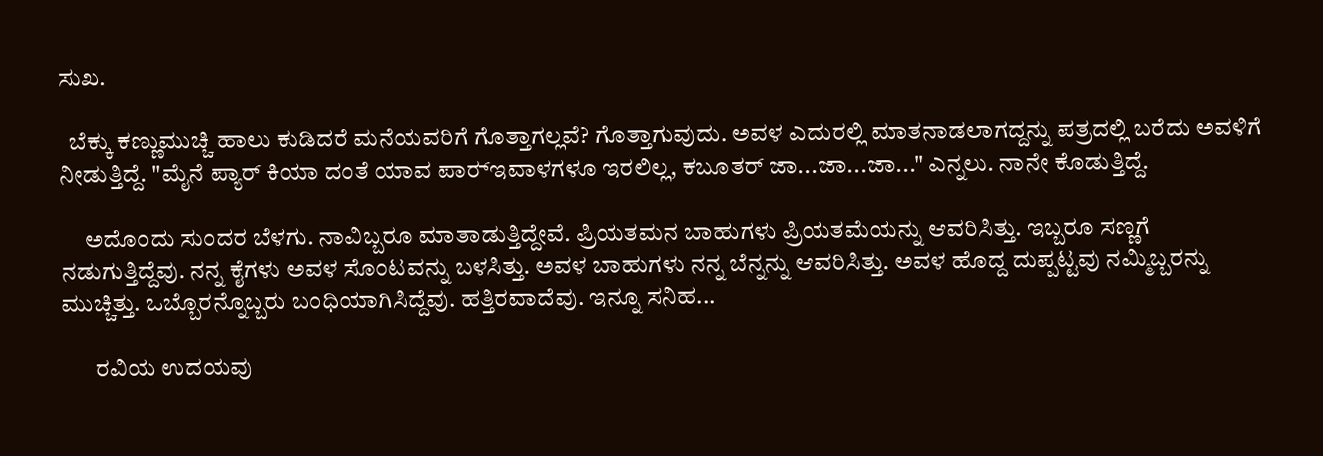ಸುಖ.

  ಬೆಕ್ಕು ಕಣ್ಣುಮುಚ್ಚಿ ಹಾಲು ಕುಡಿದರೆ ಮನೆಯವರಿಗೆ ಗೊತ್ತಾಗಲ್ಲವೆ? ಗೊತ್ತಾಗುವುದು. ಅವಳ ಎದುರಲ್ಲಿ ಮಾತನಾಡಲಾಗದ್ದನ್ನು ಪತ್ರದಲ್ಲಿ ಬರೆದು ಅವಳಿಗೆ ನೀಡುತ್ತಿದ್ದೆ. "ಮೈನೆ ಪ್ಯಾರ್ ಕಿಯಾ ದಂತೆ ಯಾವ ಪಾರ್‍ಇವಾಳಗಳೂ ಇರಲಿಲ್ಲ, ಕಬೂತರ್ ಜಾ...ಜಾ...ಜಾ..." ಎನ್ನಲು. ನಾನೇ ಕೊಡುತ್ತಿದ್ದೆ.

     ಅದೊಂದು ಸುಂದರ ಬೆಳಗು. ನಾವಿಬ್ಬರೂ ಮಾತಾಡುತ್ತಿದ್ದೇವೆ. ಪ್ರಿಯತಮನ ಬಾಹುಗಳು ಪ್ರಿಯತಮೆಯನ್ನು ಆವರಿಸಿತ್ತು. ಇಬ್ಬರೂ ಸಣ್ಣಗೆ ನಡುಗುತ್ತಿದ್ದೆವು. ನನ್ನ ಕೈಗಳು ಅವಳ ಸೊಂಟವನ್ನು ಬಳಸಿತ್ತು. ಅವಳ ಬಾಹುಗಳು ನನ್ನ ಬೆನ್ನನ್ನು ಆವರಿಸಿತ್ತು. ಅವಳ ಹೊದ್ದ ದುಪ್ಪಟ್ಟವು ನಮ್ಮಿಬ್ಬರನ್ನು ಮುಚ್ಚಿತ್ತು. ಒಬ್ಬೊರನ್ನೊಬ್ಬರು ಬಂಧಿಯಾಗಿಸಿದ್ದೆವು. ಹತ್ತಿರವಾದೆವು. ಇನ್ನೂ ಸನಿಹ...

       ರವಿಯ ಉದಯವು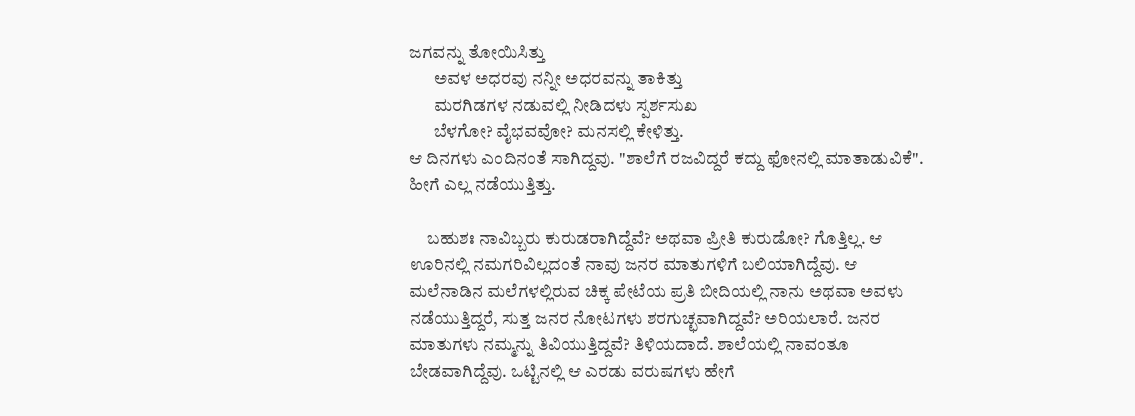ಜಗವನ್ನು ತೋಯಿಸಿತ್ತು
       ಅವಳ ಅಧರವು ನನ್ನೀ ಅಧರವನ್ನು ತಾಕಿತ್ತು
       ಮರಗಿಡಗಳ ನಡುವಲ್ಲಿ ನೀಡಿದಳು ಸ್ಪರ್ಶಸುಖ
       ಬೆಳಗೋ? ವೈಭವವೋ? ಮನಸಲ್ಲಿ ಕೇಳಿತ್ತು.
ಆ ದಿನಗಳು ಎಂದಿನಂತೆ ಸಾಗಿದ್ದವು. "ಶಾಲೆಗೆ ರಜವಿದ್ದರೆ ಕದ್ದು ಫೋನಲ್ಲಿ ಮಾತಾಡುವಿಕೆ". ಹೀಗೆ ಎಲ್ಲ ನಡೆಯುತ್ತಿತ್ತು.

     ಬಹುಶಃ ನಾವಿಬ್ಬರು ಕುರುಡರಾಗಿದ್ದೆವೆ? ಅಥವಾ ಪ್ರೀತಿ ಕುರುಡೋ? ಗೊತ್ತಿಲ್ಲ. ಆ ಊರಿನಲ್ಲಿ ನಮಗರಿವಿಲ್ಲದಂತೆ ನಾವು ಜನರ ಮಾತುಗಳಿಗೆ ಬಲಿಯಾಗಿದ್ದೆವು. ಆ ಮಲೆನಾಡಿನ ಮಲೆಗಳಲ್ಲಿರುವ ಚಿಕ್ಕ ಪೇಟೆಯ ಪ್ರತಿ ಬೀದಿಯಲ್ಲಿ ನಾನು ಅಥವಾ ಅವಳು ನಡೆಯುತ್ತಿದ್ದರೆ, ಸುತ್ತ ಜನರ ನೋಟಗಳು ಶರಗುಚ್ಛವಾಗಿದ್ದವೆ? ಅರಿಯಲಾರೆ. ಜನರ ಮಾತುಗಳು ನಮ್ಮನ್ನು ತಿವಿಯುತ್ತಿದ್ದವೆ? ತಿಳಿಯದಾದೆ. ಶಾಲೆಯಲ್ಲಿ ನಾವಂತೂ ಬೇಡವಾಗಿದ್ದೆವು. ಒಟ್ಟಿನಲ್ಲಿ ಆ ಎರಡು ವರುಷಗಳು ಹೇಗೆ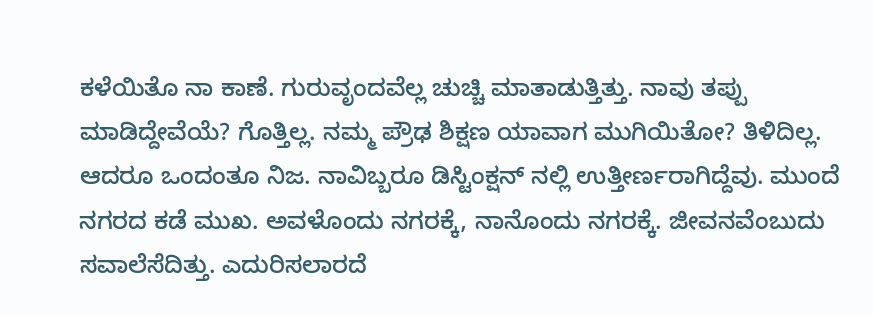ಕಳೆಯಿತೊ ನಾ ಕಾಣೆ. ಗುರುವೃಂದವೆಲ್ಲ ಚುಚ್ಚಿ ಮಾತಾಡುತ್ತಿತ್ತು. ನಾವು ತಪ್ಪು ಮಾಡಿದ್ದೇವೆಯೆ? ಗೊತ್ತಿಲ್ಲ. ನಮ್ಮ ಪ್ರೌಢ ಶಿಕ್ಷಣ ಯಾವಾಗ ಮುಗಿಯಿತೋ? ತಿಳಿದಿಲ್ಲ. ಆದರೂ ಒಂದಂತೂ ನಿಜ. ನಾವಿಬ್ಬರೂ ಡಿಸ್ಟಿಂಕ್ಷನ್ ನಲ್ಲಿ ಉತ್ತೀರ್ಣರಾಗಿದ್ದೆವು. ಮುಂದೆ ನಗರದ ಕಡೆ ಮುಖ. ಅವಳೊಂದು ನಗರಕ್ಕೆ, ನಾನೊಂದು ನಗರಕ್ಕೆ. ಜೀವನವೆಂಬುದು ಸವಾಲೆಸೆದಿತ್ತು. ಎದುರಿಸಲಾರದೆ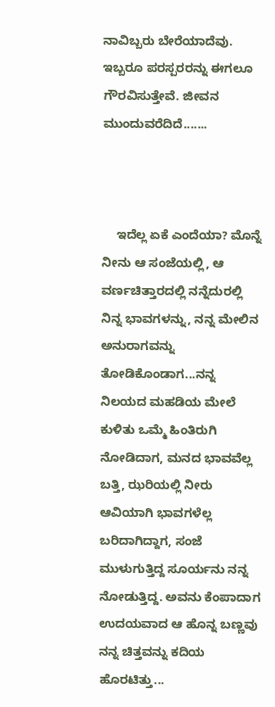ನಾವಿಬ್ಬರು ಬೇರೆಯಾದೆವು. ಇಬ್ಬರೂ ಪರಸ್ಪರರನ್ನು ಈಗಲೂ ಗೌರವಿಸುತ್ತೇವೆ. ಜೀವನ ಮುಂದುವರೆದಿದೆ.......



    ಇದೆಲ್ಲ ಏಕೆ ಎಂದೆಯಾ? ಮೊನ್ನೆ ನೀನು ಆ ಸಂಜೆಯಲ್ಲಿ, ಆ ವರ್ಣಚಿತ್ತಾರದಲ್ಲಿ ನನ್ನೆದುರಲ್ಲಿ ನಿನ್ನ ಭಾವಗಳನ್ನು, ನನ್ನ ಮೇಲಿನ ಅನುರಾಗವನ್ನು ತೋಡಿಕೊಂಡಾಗ...ನನ್ನ ನಿಲಯದ ಮಹಡಿಯ ಮೇಲೆ ಕುಳಿತು ಒಮ್ಮೆ ಹಿಂತಿರುಗಿ ನೋಡಿದಾಗ, ಮನದ ಭಾವವೆಲ್ಲ ಬತ್ತಿ, ಝರಿಯಲ್ಲಿ ನೀರು ಆವಿಯಾಗಿ ಭಾವಗಳೆಲ್ಲ ಬರಿದಾಗಿದ್ದಾಗ, ಸಂಜೆ ಮುಳುಗುತ್ತಿದ್ದ ಸೂರ್ಯನು ನನ್ನ ನೋಡುತ್ತಿದ್ದ. ಅವನು ಕೆಂಪಾದಾಗ ಉದಯವಾದ ಆ ಹೊನ್ನ ಬಣ್ಣವು ನನ್ನ ಚಿತ್ತವನ್ನು ಕದಿಯ ಹೊರಟಿತ್ತು...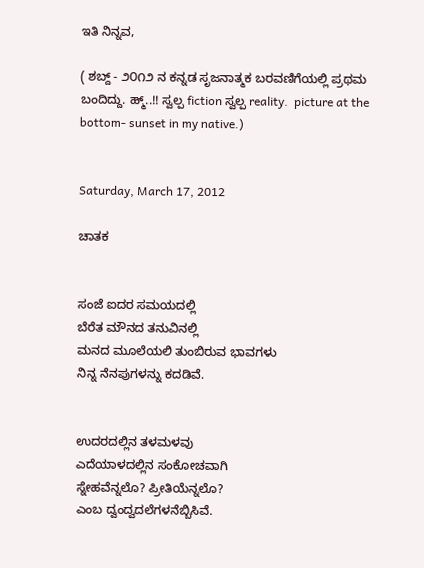ಇತಿ ನಿನ್ನವ,

( ಶಬ್ದ್ - ೨೦೧೨ ನ ಕನ್ನಡ ಸೃಜನಾತ್ಮಕ ಬರವಣಿಗೆಯಲ್ಲಿ ಪ್ರಥಮ ಬಂದಿದ್ದು. ಹ್ಮ್..!! ಸ್ವಲ್ಪ fiction ಸ್ವಲ್ಪ reality.  picture at the bottom- sunset in my native.)


Saturday, March 17, 2012

ಚಾತಕ


ಸಂಜೆ ಐದರ ಸಮಯದಲ್ಲಿ
ಬೆರೆತ ಮೌನದ ತನುವಿನಲ್ಲಿ
ಮನದ ಮೂಲೆಯಲಿ ತುಂಬಿರುವ ಭಾವಗಳು
ನಿನ್ನ ನೆನಪುಗಳನ್ನು ಕದಡಿವೆ.


ಉದರದಲ್ಲಿನ ತಳಮಳವು
ಎದೆಯಾಳದಲ್ಲಿನ ಸಂಕೋಚವಾಗಿ
ಸ್ನೇಹವೆನ್ನಲೊ? ಪ್ರೀತಿಯೆನ್ನಲೊ?
ಎಂಬ ದ್ವಂದ್ವದಲೆಗಳನೆಬ್ಬಿಸಿವೆ.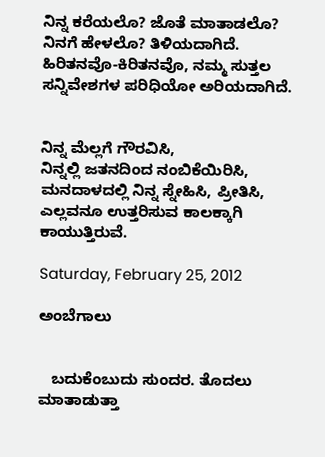ನಿನ್ನ ಕರೆಯಲೊ? ಜೊತೆ ಮಾತಾಡಲೊ?
ನಿನಗೆ ಹೇಳಲೊ? ತಿಳಿಯದಾಗಿದೆ.
ಹಿರಿತನವೊ-ಕಿರಿತನವೊ, ನಮ್ಮ ಸುತ್ತಲ
ಸನ್ನಿವೇಶಗಳ ಪರಿಧಿಯೋ ಅರಿಯದಾಗಿದೆ.


ನಿನ್ನ ಮೆಲ್ಲಗೆ ಗೌರವಿಸಿ,
ನಿನ್ನಲ್ಲಿ ಜತನದಿಂದ ನಂಬಿಕೆಯಿರಿಸಿ,
ಮನದಾಳದಲ್ಲಿ ನಿನ್ನ ಸ್ನೇಹಿಸಿ, ಪ್ರೀತಿಸಿ,
ಎಲ್ಲವನೂ ಉತ್ತರಿಸುವ ಕಾಲಕ್ಕಾಗಿ ಕಾಯುತ್ತಿರುವೆ.

Saturday, February 25, 2012

ಅಂಬೆಗಾಲು


   ಬದುಕೆಂಬುದು ಸುಂದರ. ತೊದಲು ಮಾತಾಡುತ್ತಾ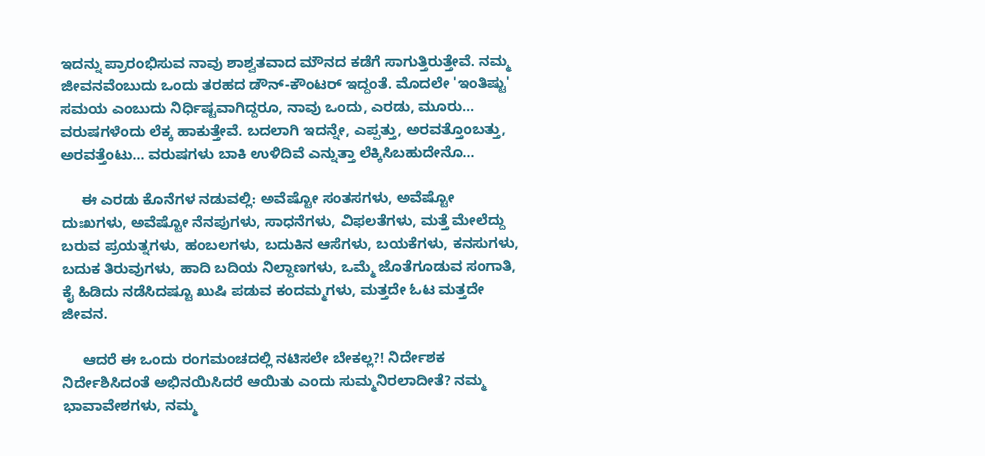ಇದನ್ನು ಪ್ರಾರಂಭಿಸುವ ನಾವು ಶಾಶ್ವತವಾದ ಮೌನದ ಕಡೆಗೆ ಸಾಗುತ್ತಿರುತ್ತೇವೆ. ನಮ್ಮ ಜೀವನವೆಂಬುದು ಒಂದು ತರಹದ ಡೌನ್-ಕೌಂಟರ್ ಇದ್ದಂತೆ. ಮೊದಲೇ 'ಇಂತಿಷ್ಟು' ಸಮಯ ಎಂಬುದು ನಿರ್ಧಿಷ್ಟವಾಗಿದ್ದರೂ, ನಾವು ಒಂದು, ಎರಡು, ಮೂರು... ವರುಷಗಳೆಂದು ಲೆಕ್ಕ ಹಾಕುತ್ತೇವೆ. ಬದಲಾಗಿ ಇದನ್ನೇ, ಎಪ್ಪತ್ತು, ಅರವತ್ತೊಂಬತ್ತು, ಅರವತ್ತೆಂಟು... ವರುಷಗಳು ಬಾಕಿ ಉಳಿದಿವೆ ಎನ್ನುತ್ತಾ ಲೆಕ್ಕಿಸಿಬಹುದೇನೊ...

     ಈ ಎರಡು ಕೊನೆಗಳ ನಡುವಲ್ಲಿ: ಅವೆಷ್ಟೋ ಸಂತಸಗಳು, ಅವೆಷ್ಟೋ ದುಃಖಗಳು, ಅವೆಷ್ಟೋ ನೆನಪುಗಳು, ಸಾಧನೆಗಳು, ವಿಫಲತೆಗಳು, ಮತ್ತೆ ಮೇಲೆದ್ದು ಬರುವ ಪ್ರಯತ್ನಗಳು, ಹಂಬಲಗಳು, ಬದುಕಿನ ಆಸೆಗಳು, ಬಯಕೆಗಳು, ಕನಸುಗಳು, ಬದುಕ ತಿರುವುಗಳು, ಹಾದಿ ಬದಿಯ ನಿಲ್ದಾಣಗಳು, ಒಮ್ಮೆ ಜೊತೆಗೂಡುವ ಸಂಗಾತಿ, ಕೈ ಹಿಡಿದು ನಡೆಸಿದಷ್ಟೂ ಖುಷಿ ಪಡುವ ಕಂದಮ್ಮಗಳು, ಮತ್ತದೇ ಓಟ ಮತ್ತದೇ ಜೀವನ.

     ಆದರೆ ಈ ಒಂದು ರಂಗಮಂಚದಲ್ಲಿ ನಟಿಸಲೇ ಬೇಕಲ್ಲ?! ನಿರ್ದೇಶಕ ನಿರ್ದೇಶಿಸಿದಂತೆ ಅಭಿನಯಿಸಿದರೆ ಆಯಿತು ಎಂದು ಸುಮ್ಮನಿರಲಾದೀತೆ? ನಮ್ಮ ಭಾವಾವೇಶಗಳು, ನಮ್ಮ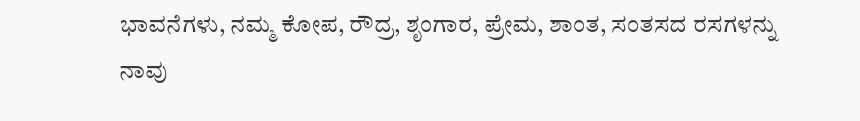ಭಾವನೆಗಳು, ನಮ್ಮ ಕೋಪ, ರೌದ್ರ, ಶೃಂಗಾರ, ಪ್ರೇಮ, ಶಾಂತ, ಸಂತಸದ ರಸಗಳನ್ನು ನಾವು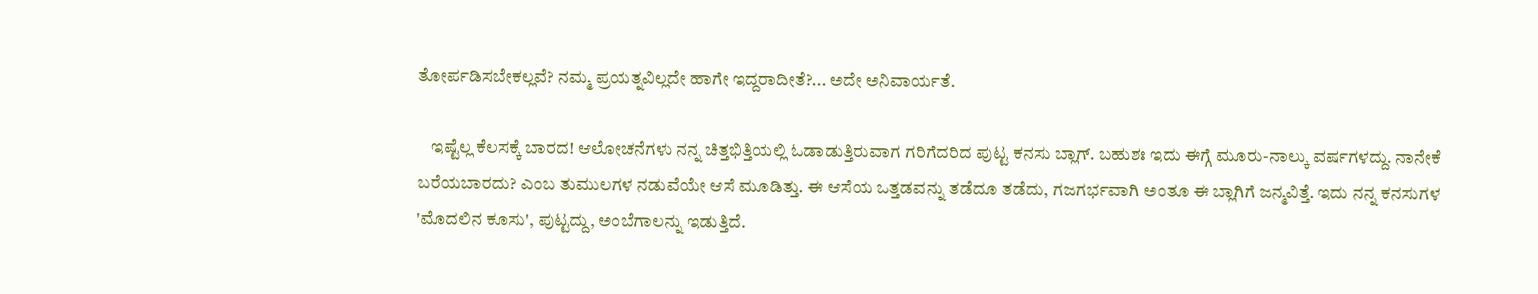ತೋರ್ಪಡಿಸಬೇಕಲ್ಲವೆ? ನಮ್ಮ ಪ್ರಯತ್ನವಿಲ್ಲದೇ ಹಾಗೇ ಇದ್ದರಾದೀತೆ?... ಅದೇ ಅನಿವಾರ್ಯತೆ.

    ಇಷ್ಟೆಲ್ಲ ಕೆಲಸಕ್ಕೆ ಬಾರದ! ಆಲೋಚನೆಗಳು ನನ್ನ ಚಿತ್ತಭಿತ್ತಿಯಲ್ಲಿ ಓಡಾಡುತ್ತಿರುವಾಗ ಗರಿಗೆದರಿದ ಪುಟ್ಟ ಕನಸು ಬ್ಲಾಗ್. ಬಹುಶಃ ಇದು ಈಗ್ಗೆ ಮೂರು-ನಾಲ್ಕು ವರ್ಷಗಳದ್ದು. ನಾನೇಕೆ ಬರೆಯಬಾರದು? ಎಂಬ ತುಮುಲಗಳ ನಡುವೆಯೇ ಆಸೆ ಮೂಡಿತ್ತು. ಈ ಆಸೆಯ ಒತ್ತಡವನ್ನು ತಡೆದೂ ತಡೆದು, ಗಜಗರ್ಭವಾಗಿ ಅಂತೂ ಈ ಬ್ಲಾಗಿಗೆ ಜನ್ಮವಿತ್ತೆ. ಇದು ನನ್ನ ಕನಸುಗಳ 'ಮೊದಲಿನ ಕೂಸು', ಪುಟ್ಟದ್ದು, ಅಂಬೆಗಾಲನ್ನು ಇಡುತ್ತಿದೆ.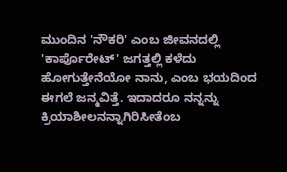ಮುಂದಿನ 'ನೌಕರಿ' ಎಂಬ ಜೀವನದಲ್ಲಿ 'ಕಾರ್ಪೊರೇಟ್' ಜಗತ್ತಲ್ಲಿ ಕಳೆದು ಹೋಗುತ್ತೇನೆಯೋ ನಾನು, ಎಂಬ ಭಯದಿಂದ ಈಗಲೆ ಜನ್ಮವಿತ್ತೆ. ಇದಾದರೂ ನನ್ನನ್ನು ಕ್ರಿಯಾಶೀಲನನ್ನಾಗಿರಿಸೀತೆಂಬ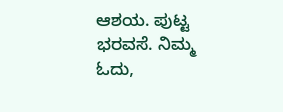ಆಶಯ. ಪುಟ್ಟ ಭರವಸೆ. ನಿಮ್ಮ ಓದು,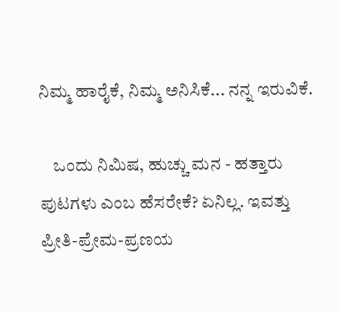ನಿಮ್ಮ ಹಾರೈಕೆ, ನಿಮ್ಮ ಅನಿಸಿಕೆ... ನನ್ನ ಇರುವಿಕೆ.

    ಒಂದು ನಿಮಿಷ, ಹುಚ್ಚು ಮನ - ಹತ್ತಾರು ಪುಟಗಳು ಎಂಬ ಹೆಸರೇಕೆ? ಏನಿಲ್ಲ. ಇವತ್ತು ಪ್ರೀತಿ-ಪ್ರೇಮ-ಪ್ರಣಯ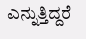ಎನ್ನುತ್ತಿದ್ದರೆ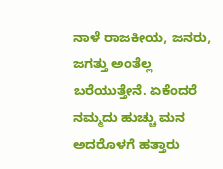ನಾಳೆ ರಾಜಕೀಯ, ಜನರು, ಜಗತ್ತು ಅಂತೆಲ್ಲ ಬರೆಯುತ್ತೇನೆ. ಏಕೆಂದರೆ ನಮ್ಮದು ಹುಚ್ಚು ಮನ ಅದರೊಳಗೆ ಹತ್ತಾರು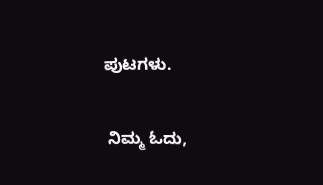ಪುಟಗಳು.

 ನಿಮ್ಮ ಓದು,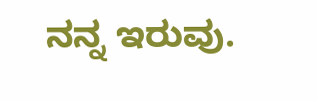ನನ್ನ ಇರುವು.